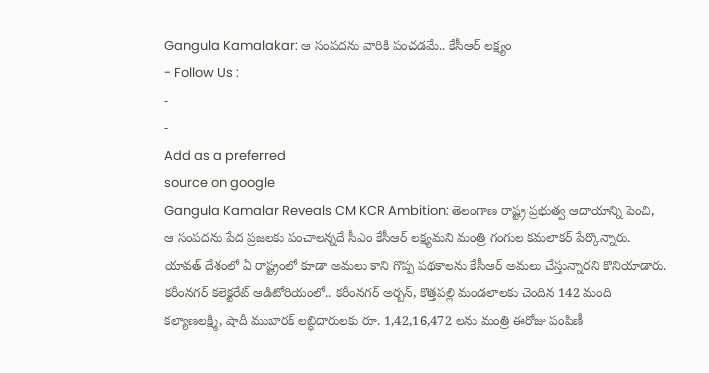Gangula Kamalakar: ఆ సంపదను వారికి పంచడమే.. కేసీఆర్ లక్ష్యం
- Follow Us :
-
-
Add as a preferred
source on google
Gangula Kamalar Reveals CM KCR Ambition: తెలంగాణ రాష్ట్ర ప్రభుత్వ ఆదాయాన్ని పెంచి, ఆ సంపదను పేద ప్రజలకు పంచాలన్నదే సీఎం కేసీఆర్ లక్ష్యమని మంత్రి గంగుల కమలాకర్ పేర్కొన్నారు. యావత్ దేశంలో ఏ రాష్ట్రంలో కూడా అమలు కాని గొప్ప పథకాలను కేసీఆర్ అమలు చేస్తున్నారని కొనియాడారు. కరీంనగర్ కలెక్టరేట్ ఆడిటోరియంలో.. కరీంనగర్ అర్బన్, కొత్తపల్లి మండలాలకు చెందిన 142 మంది కల్యాణలక్ష్మి, షాదీ ముబారక్ లబ్ధిదారులకు రూ. 1,42,16,472 లను మంత్రి ఈరోజు పంపిణీ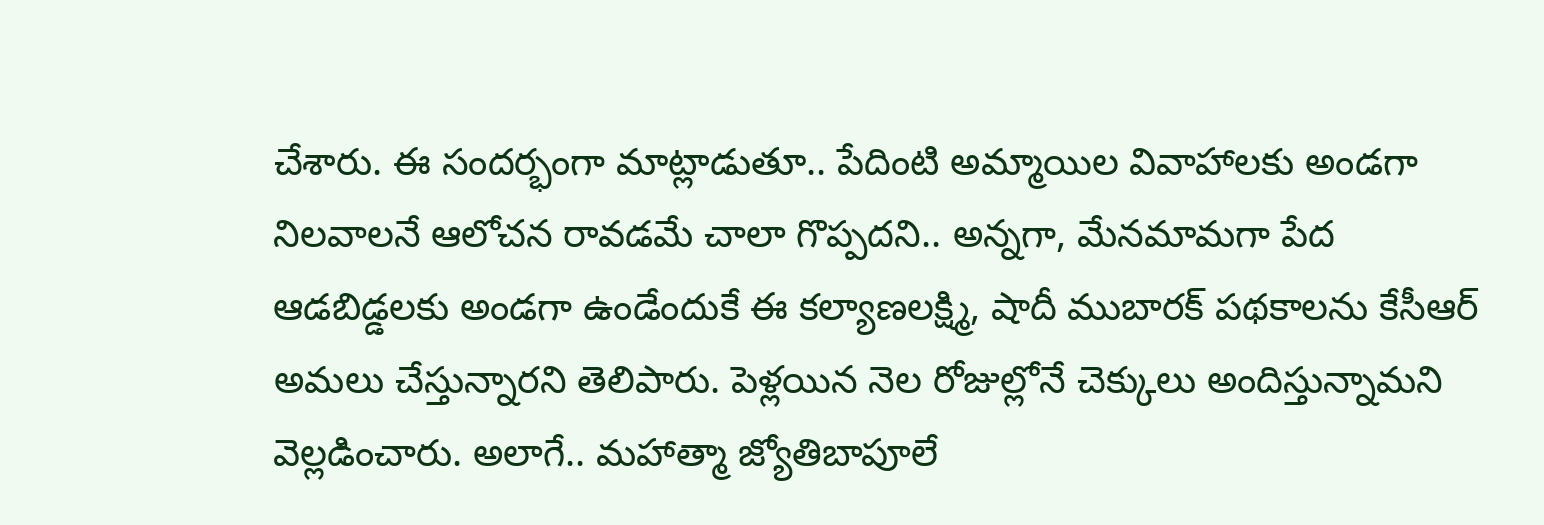చేశారు. ఈ సందర్భంగా మాట్లాడుతూ.. పేదింటి అమ్మాయిల వివాహాలకు అండగా నిలవాలనే ఆలోచన రావడమే చాలా గొప్పదని.. అన్నగా, మేనమామగా పేద ఆడబిడ్డలకు అండగా ఉండేందుకే ఈ కల్యాణలక్ష్మి, షాదీ ముబారక్ పథకాలను కేసీఆర్ అమలు చేస్తున్నారని తెలిపారు. పెళ్లయిన నెల రోజుల్లోనే చెక్కులు అందిస్తున్నామని వెల్లడించారు. అలాగే.. మహాత్మా జ్యోతిబాపూలే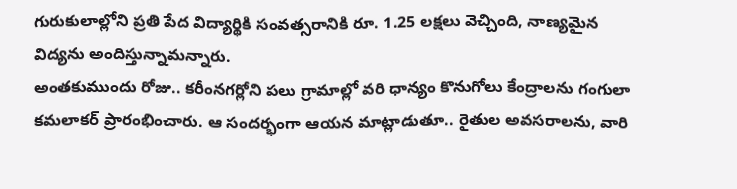గురుకులాల్లోని ప్రతి పేద విద్యార్థికి సంవత్సరానికి రూ. 1.25 లక్షలు వెచ్చింది, నాణ్యమైన విద్యను అందిస్తున్నామన్నారు.
అంతకుముందు రోజు.. కరీంనగర్లోని పలు గ్రామాల్లో వరి ధాన్యం కొనుగోలు కేంద్రాలను గంగులా కమలాకర్ ప్రారంభించారు. ఆ సందర్భంగా ఆయన మాట్లాడుతూ.. రైతుల అవసరాలను, వారి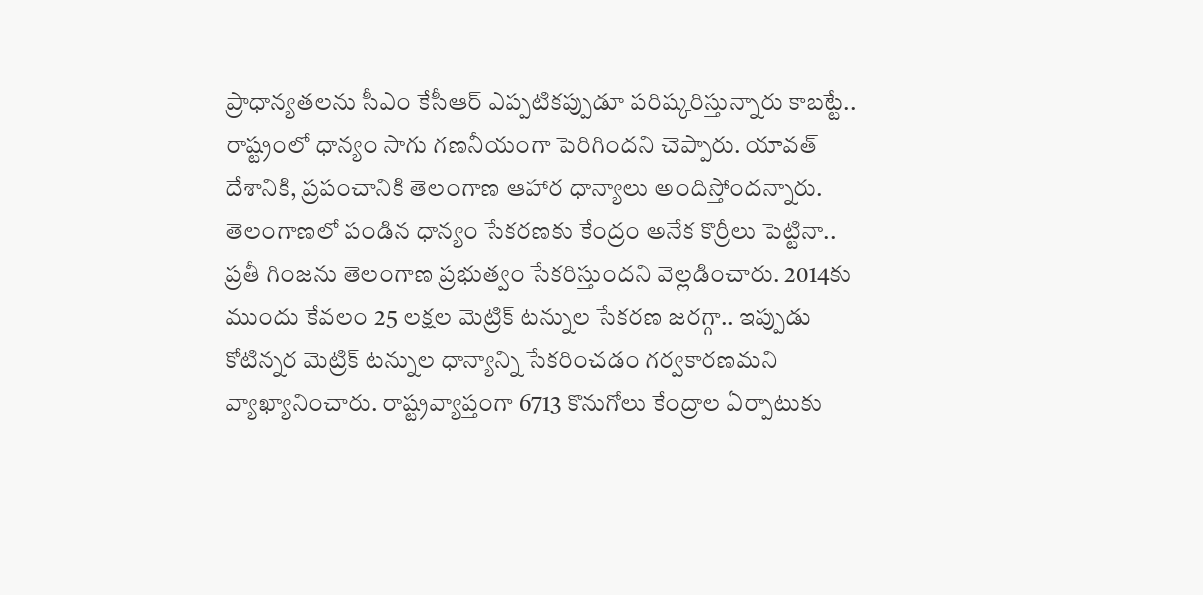ప్రాధాన్యతలను సీఎం కేసీఆర్ ఎప్పటికప్పుడూ పరిష్కరిస్తున్నారు కాబట్టే.. రాష్ట్రంలో ధాన్యం సాగు గణనీయంగా పెరిగిందని చెప్పారు. యావత్ దేశానికి, ప్రపంచానికి తెలంగాణ ఆహార ధాన్యాలు అందిస్తోందన్నారు. తెలంగాణలో పండిన ధాన్యం సేకరణకు కేంద్రం అనేక కొర్రీలు పెట్టినా.. ప్రతీ గింజను తెలంగాణ ప్రభుత్వం సేకరిస్తుందని వెల్లడించారు. 2014కు ముందు కేవలం 25 లక్షల మెట్రిక్ టన్నుల సేకరణ జరగ్గా.. ఇప్పుడు కోటిన్నర మెట్రిక్ టన్నుల ధాన్యాన్ని సేకరించడం గర్వకారణమని వ్యాఖ్యానించారు. రాష్ట్రవ్యాప్తంగా 6713 కొనుగోలు కేంద్రాల ఏర్పాటుకు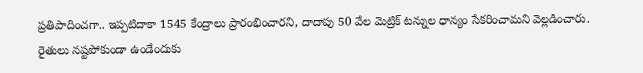ప్రతిపాదించగా.. ఇప్పటిదాకా 1545 కేంద్రాలు ప్రారంభించారని, దాదాపు 50 వేల మెట్రిక్ టన్నుల ధాన్యం సేకరించామని వెల్లడించారు. రైతులు నష్టపోకుండా ఉండేందుకు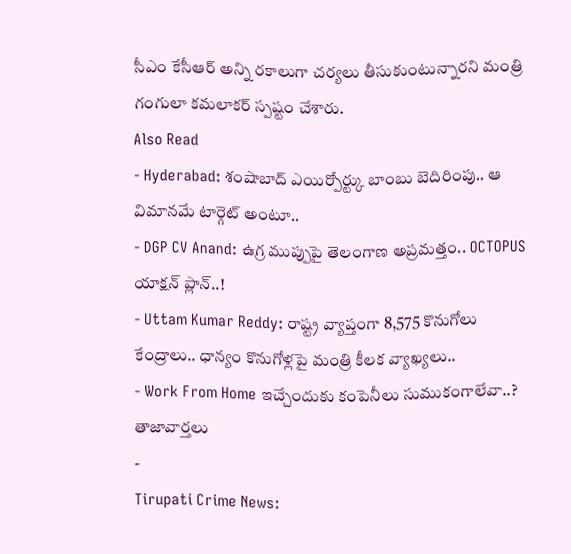సీఎం కేసీఆర్ అన్ని రకాలుగా చర్యలు తీసుకుంటున్నారని మంత్రి గంగులా కమలాకర్ స్పష్టం చేశారు.
Also Read
- Hyderabad: శంషాబాద్ ఎయిర్పోర్ట్కు బాంబు బెదిరింపు.. ఆ విమానమే టార్గెట్ అంటూ..
- DGP CV Anand: ఉగ్ర ముప్పుపై తెలంగాణ అప్రమత్తం.. OCTOPUS యాక్షన్ ప్లాన్..!
- Uttam Kumar Reddy: రాష్ట్ర వ్యాప్తంగా 8,575 కొనుగోలు కేంద్రాలు.. ధాన్యం కొనుగోళ్లపై మంత్రి కీలక వ్యాఖ్యలు..
- Work From Home ఇచ్చేందుకు కంపెనీలు సుముకంగాలేవా..?
తాజావార్తలు
-
Tirupati Crime News: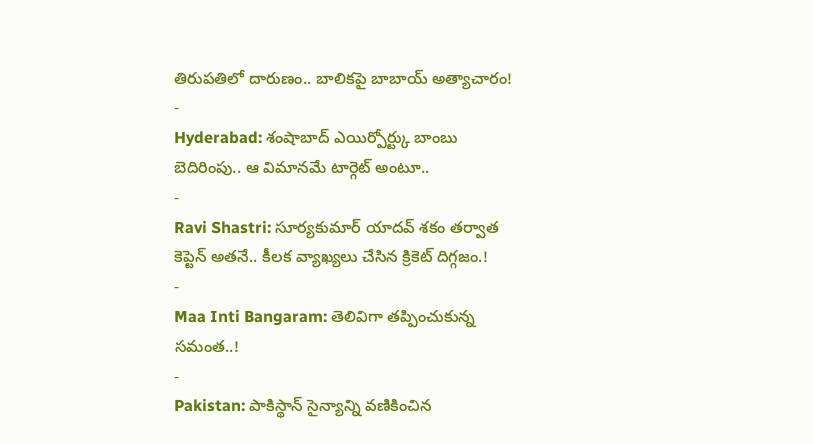తిరుపతిలో దారుణం.. బాలికపై బాబాయ్ అత్యాచారం!
-
Hyderabad: శంషాబాద్ ఎయిర్పోర్ట్కు బాంబు బెదిరింపు.. ఆ విమానమే టార్గెట్ అంటూ..
-
Ravi Shastri: సూర్యకుమార్ యాదవ్ శకం తర్వాత కెప్టెన్ అతనే.. కీలక వ్యాఖ్యలు చేసిన క్రికెట్ దిగ్గజం.!
-
Maa Inti Bangaram: తెలివిగా తప్పించుకున్న సమంత..!
-
Pakistan: పాకిస్థాన్ సైన్యాన్ని వణికించిన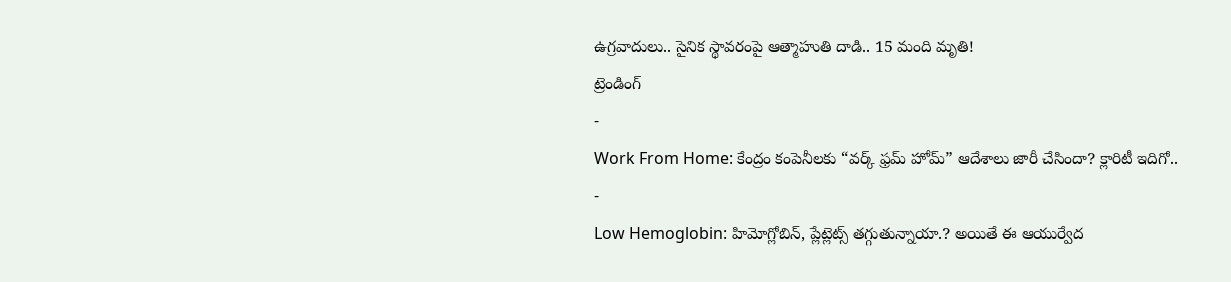ఉగ్రవాదులు.. సైనిక స్థావరంపై ఆత్మాహుతి దాడి.. 15 మంది మృతి!
ట్రెండింగ్
-
Work From Home: కేంద్రం కంపెనీలకు “వర్క్ ఫ్రమ్ హోమ్” ఆదేశాలు జారీ చేసిందా? క్లారిటీ ఇదిగో..
-
Low Hemoglobin: హిమోగ్లోబిన్, ప్లేట్లెట్స్ తగ్గుతున్నాయా.? అయితే ఈ ఆయుర్వేద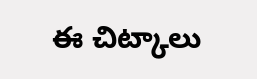ఈ చిట్కాలు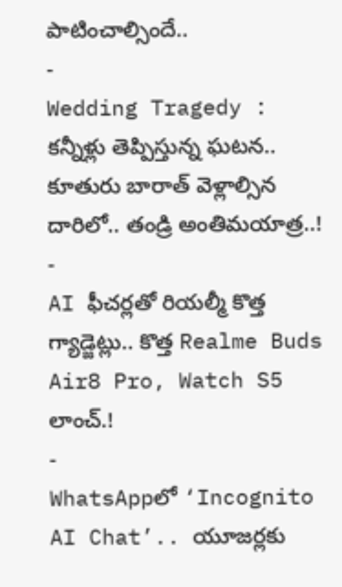పాటించాల్సిందే..
-
Wedding Tragedy : కన్నీళ్లు తెప్పిస్తున్న ఘటన.. కూతురు బారాత్ వెళ్లాల్సిన దారిలో.. తండ్రి అంతిమయాత్ర..!
-
AI ఫీచర్లతో రియల్మీ కొత్త గ్యాడ్జెట్లు.. కొత్త Realme Buds Air8 Pro, Watch S5 లాంచ్.!
-
WhatsAppలో ‘Incognito AI Chat’.. యూజర్లకు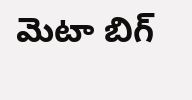మెటా బిగ్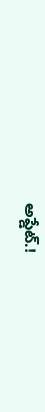అప్డేట్.!